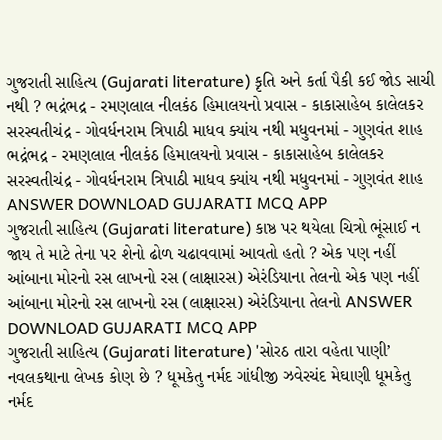ગુજરાતી સાહિત્ય (Gujarati literature) કૃતિ અને કર્તા પૈકી કઈ જોડ સાચી નથી ? ભદ્રંભદ્ર - રમણલાલ નીલકંઠ હિમાલયનો પ્રવાસ - કાકાસાહેબ કાલેલકર સરસ્વતીચંદ્ર - ગોવર્ધનરામ ત્રિપાઠી માધવ ક્યાંય નથી મધુવનમાં - ગુણવંત શાહ ભદ્રંભદ્ર - રમણલાલ નીલકંઠ હિમાલયનો પ્રવાસ - કાકાસાહેબ કાલેલકર સરસ્વતીચંદ્ર - ગોવર્ધનરામ ત્રિપાઠી માધવ ક્યાંય નથી મધુવનમાં - ગુણવંત શાહ ANSWER DOWNLOAD GUJARATI MCQ APP
ગુજરાતી સાહિત્ય (Gujarati literature) કાષ્ઠ પર થયેલા ચિત્રો ભૂંસાઈ ન જાય તે માટે તેના પર શેનો ઢોળ ચઢાવવામાં આવતો હતો ? એક પણ નહીં આંબાના મોરનો રસ લાખનો રસ (લાક્ષારસ) એરંડિયાના તેલનો એક પણ નહીં આંબાના મોરનો રસ લાખનો રસ (લાક્ષારસ) એરંડિયાના તેલનો ANSWER DOWNLOAD GUJARATI MCQ APP
ગુજરાતી સાહિત્ય (Gujarati literature) 'સોરઠ તારા વહેતા પાણી’ નવલકથાના લેખક કોણ છે ? ધૂમકેતુ નર્મદ ગાંધીજી ઝવેરચંદ મેઘાણી ધૂમકેતુ નર્મદ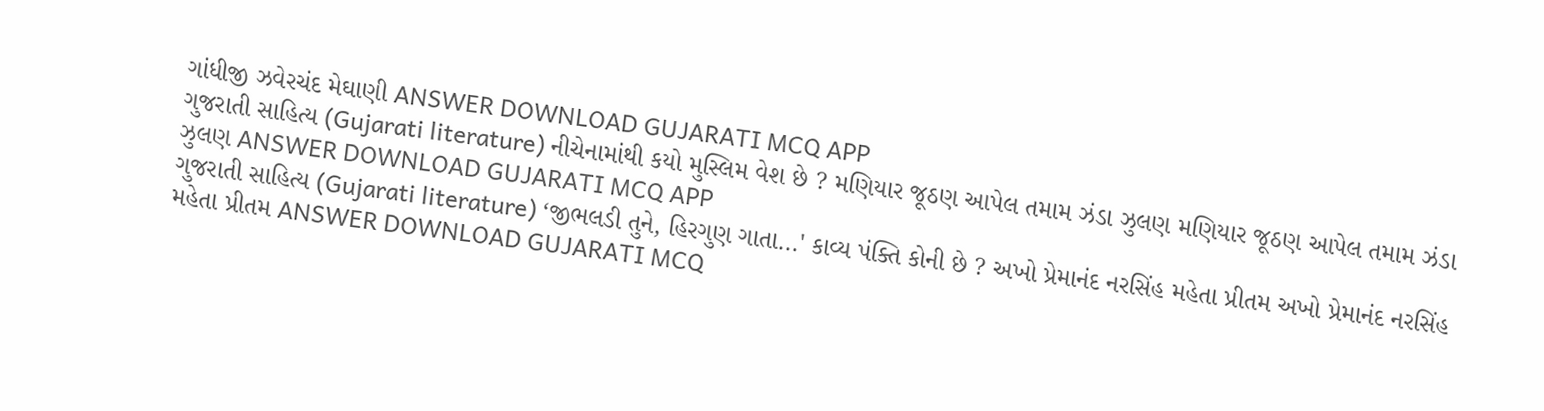ગાંધીજી ઝવેરચંદ મેઘાણી ANSWER DOWNLOAD GUJARATI MCQ APP
ગુજરાતી સાહિત્ય (Gujarati literature) નીચેનામાંથી કયો મુસ્લિમ વેશ છે ? મણિયાર જૂઠણ આપેલ તમામ ઝંડા ઝુલણ મણિયાર જૂઠણ આપેલ તમામ ઝંડા ઝુલણ ANSWER DOWNLOAD GUJARATI MCQ APP
ગુજરાતી સાહિત્ય (Gujarati literature) ‘જીભલડી તુને, હિરગુણ ગાતા...' કાવ્ય પંક્તિ કોની છે ? અખો પ્રેમાનંદ નરસિંહ મહેતા પ્રીતમ અખો પ્રેમાનંદ નરસિંહ મહેતા પ્રીતમ ANSWER DOWNLOAD GUJARATI MCQ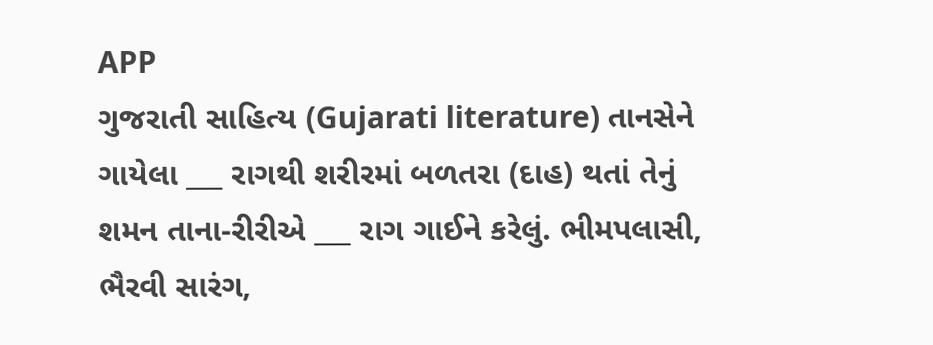APP
ગુજરાતી સાહિત્ય (Gujarati literature) તાનસેને ગાયેલા ___ રાગથી શરીરમાં બળતરા (દાહ) થતાં તેનું શમન તાના-રીરીએ ___ રાગ ગાઈને કરેલું. ભીમપલાસી, ભૈરવી સારંગ,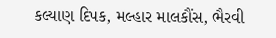કલ્યાણ દિપક, મલ્હાર માલકૌંસ, ભૈરવી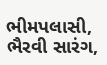ભીમપલાસી, ભૈરવી સારંગ,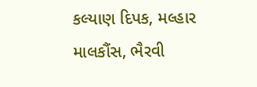કલ્યાણ દિપક, મલ્હાર માલકૌંસ, ભૈરવી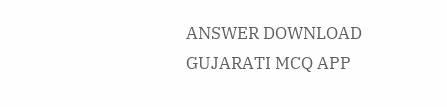ANSWER DOWNLOAD GUJARATI MCQ APP